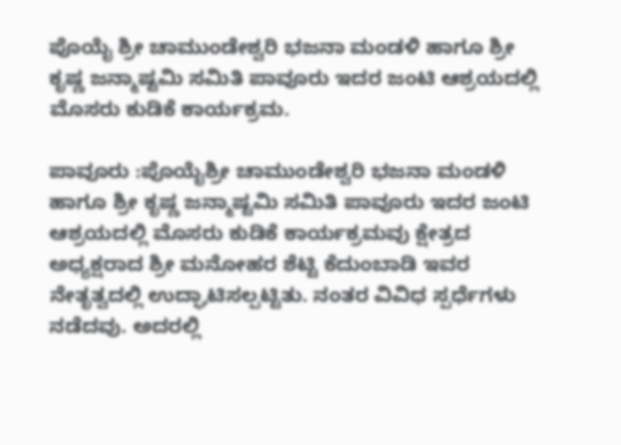ಪೊಯೈ ಶ್ರೀ ಚಾಮುಂಡೇಶ್ವರಿ ಭಜನಾ ಮಂಡಳಿ ಹಾಗೂ ಶ್ರೀ ಕೃಷ್ಣ ಜನ್ಮಾಷ್ಟಮಿ ಸಮಿತಿ ಪಾವೂರು ಇದರ ಜಂಟಿ ಆಶ್ರಯದಲ್ಲಿ ಮೊಸರು ಕುಡಿಕೆ ಕಾರ್ಯಕ್ರಮ.

ಪಾವೂರು :ಪೊಯೈಶ್ರೀ ಚಾಮುಂಡೇಶ್ವರಿ ಭಜನಾ ಮಂಡಳಿ ಹಾಗೂ ಶ್ರೀ ಕೃಷ್ಣ ಜನ್ಮಾಷ್ಟಮಿ ಸಮಿತಿ ಪಾವೂರು ಇದರ ಜಂಟಿ ಆಶ್ರಯದಲ್ಲಿ ಮೊಸರು ಕುಡಿಕೆ ಕಾರ್ಯಕ್ರಮವು ಕ್ಷೇತ್ರದ ಅಧ್ಯಕ್ಷರಾದ ಶ್ರೀ ಮನೋಹರ ಶೆಟ್ಟಿ ಕೆದುಂಬಾಡಿ ಇವರ ನೇತೃತ್ವದಲ್ಲಿ ಉದ್ಘಾಟಿಸಲ್ಪಟ್ಟಿತು. ನಂತರ ವಿವಿಧ ಸ್ಪರ್ಧೆಗಳು ನಡೆದವು. ಅದರಲ್ಲಿ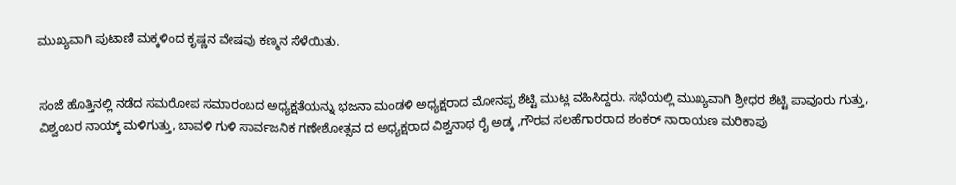ಮುಖ್ಯವಾಗಿ ಪುಟಾಣಿ ಮಕ್ಕಳಿಂದ ಕೃಷ್ಣನ ವೇಷವು ಕಣ್ಮನ ಸೆಳೆಯಿತು.


ಸಂಜೆ ಹೊತ್ತಿನಲ್ಲಿ ನಡೆದ ಸಮರೋಪ ಸಮಾರಂಬದ ಅಧ್ಯಕ್ಷತೆಯನ್ನು ಭಜನಾ ಮಂಡಳಿ ಅಧ್ಯಕ್ಷರಾದ ಮೋನಪ್ಪ ಶೆಟ್ಟಿ ಮುಟ್ಲ ವಹಿಸಿದ್ದರು. ಸಭೆಯಲ್ಲಿ ಮುಖ್ಯವಾಗಿ ಶ್ರೀಧರ ಶೆಟ್ಟಿ ಪಾವೂರು ಗುತ್ತು, ವಿಶ್ವಂಬರ ನಾಯ್ಕ್ ಮಳಿಗುತ್ತು, ಬಾವಳಿ ಗುಳಿ ಸಾರ್ವಜನಿಕ ಗಣೇಶೋತ್ಸವ ದ ಅಧ್ಯಕ್ಷರಾದ ವಿಶ್ವನಾಥ ರೈ ಅಡ್ಕ ,ಗೌರವ ಸಲಹೆಗಾರರಾದ ಶಂಕರ್ ನಾರಾಯಣ ಮರಿಕಾಪು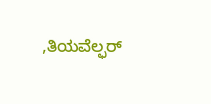,ತಿಯವೆಲ್ಫರ್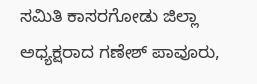ಸಮಿತಿ ಕಾಸರಗೋಡು ಜಿಲ್ಲಾ ಅಧ್ಯಕ್ಷರಾದ ಗಣೇಶ್ ಪಾವೂರು,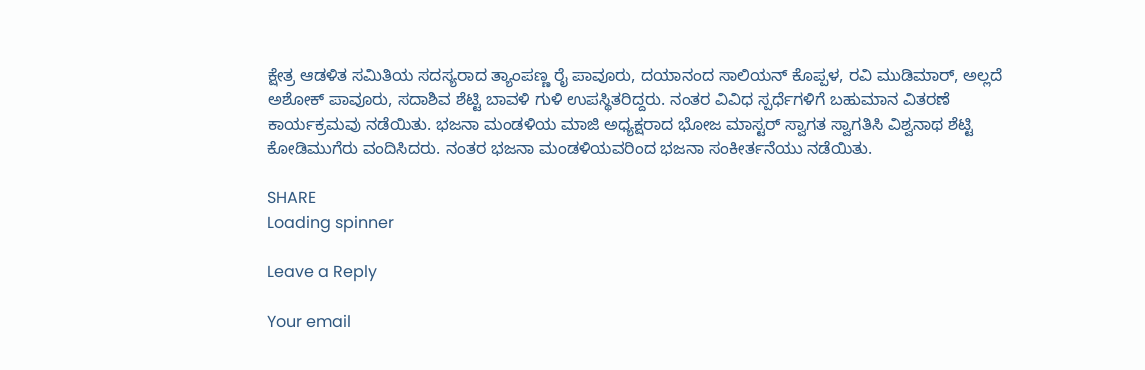ಕ್ಷೇತ್ರ ಆಡಳಿತ ಸಮಿತಿಯ ಸದಸ್ಯರಾದ ತ್ಯಾಂಪಣ್ಣ ರೈ ಪಾವೂರು, ದಯಾನಂದ ಸಾಲಿಯನ್ ಕೊಪ್ಪಳ, ರವಿ ಮುಡಿಮಾರ್, ಅಲ್ಲದೆ ಅಶೋಕ್ ಪಾವೂರು, ಸದಾಶಿವ ಶೆಟ್ಟಿ ಬಾವಳಿ ಗುಳಿ ಉಪಸ್ಥಿತರಿದ್ದರು. ನಂತರ ವಿವಿಧ ಸ್ಪರ್ಧೆಗಳಿಗೆ ಬಹುಮಾನ ವಿತರಣೆ ಕಾರ್ಯಕ್ರಮವು ನಡೆಯಿತು. ಭಜನಾ ಮಂಡಳಿಯ ಮಾಜಿ ಅಧ್ಯಕ್ಷರಾದ ಭೋಜ ಮಾಸ್ಟರ್ ಸ್ವಾಗತ ಸ್ವಾಗತಿಸಿ ವಿಶ್ವನಾಥ ಶೆಟ್ಟಿ ಕೋಡಿಮುಗೆರು ವಂದಿಸಿದರು. ನಂತರ ಭಜನಾ ಮಂಡಳಿಯವರಿಂದ ಭಜನಾ ಸಂಕೀರ್ತನೆಯು ನಡೆಯಿತು.

SHARE
Loading spinner

Leave a Reply

Your email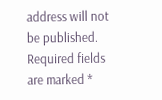address will not be published. Required fields are marked *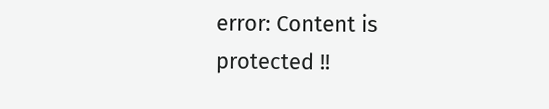error: Content is protected !!